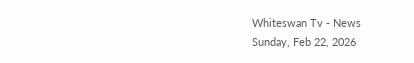Whiteswan Tv - News
Sunday, Feb 22, 2026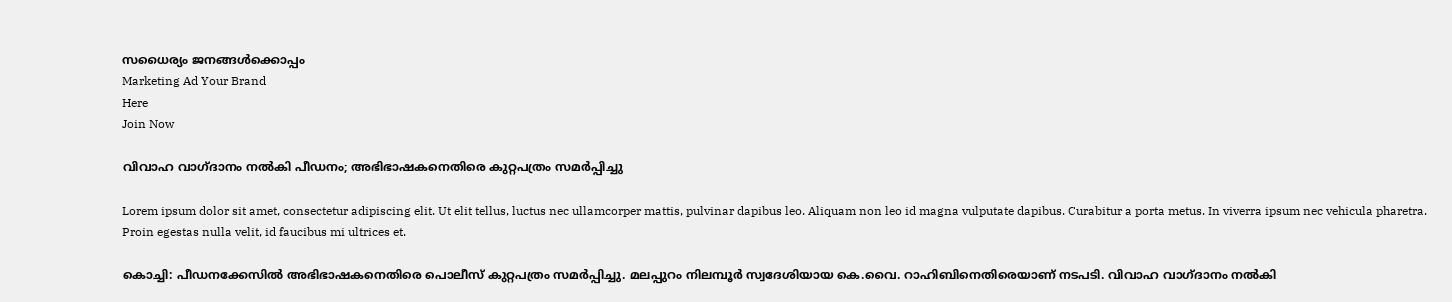സധൈര്യം ജനങ്ങൾക്കൊപ്പം
Marketing Ad Your Brand
Here
Join Now

വിവാഹ വാഗ്ദാനം നൽകി പീഡനം; അഭിഭാഷകനെതിരെ കുറ്റപത്രം സമർപ്പിച്ചു

Lorem ipsum dolor sit amet, consectetur adipiscing elit. Ut elit tellus, luctus nec ullamcorper mattis, pulvinar dapibus leo. Aliquam non leo id magna vulputate dapibus. Curabitur a porta metus. In viverra ipsum nec vehicula pharetra. Proin egestas nulla velit, id faucibus mi ultrices et.

കൊച്ചി: പീഡനക്കേസിൽ അഭിഭാഷകനെതിരെ പൊലീസ് കുറ്റപത്രം സമർപ്പിച്ചു. മലപ്പുറം നിലമ്പൂർ സ്വദേശിയായ കെ.വൈ. റാഹിബിനെതിരെയാണ് നടപടി. വിവാഹ വാഗ്ദാനം നൽകി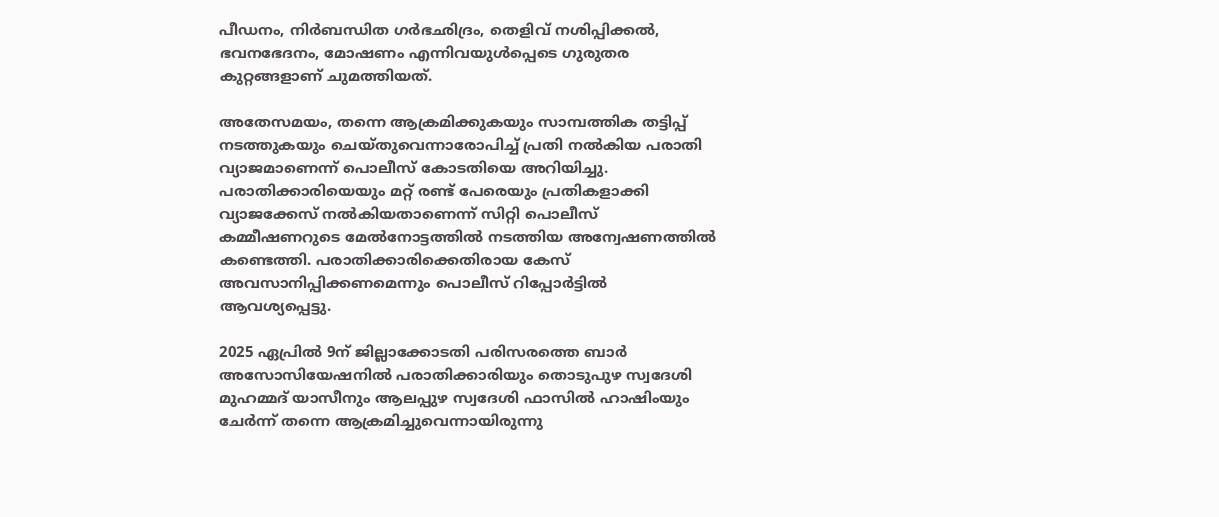പീഡനം, നിർബന്ധിത ഗർഭഛിദ്രം, തെളിവ് നശിപ്പിക്കൽ, ഭവനഭേദനം, മോഷണം എന്നിവയുള്‍പ്പെടെ ഗുരുതര കുറ്റങ്ങളാണ് ചുമത്തിയത്.

അതേസമയം, തന്നെ ആക്രമിക്കുകയും സാമ്പത്തിക തട്ടിപ്പ് നടത്തുകയും ചെയ്തുവെന്നാരോപിച്ച് പ്രതി നൽകിയ പരാതി വ്യാജമാണെന്ന് പൊലീസ് കോടതിയെ അറിയിച്ചു. പരാതിക്കാരിയെയും മറ്റ് രണ്ട് പേരെയും പ്രതികളാക്കി വ്യാജക്കേസ് നൽകിയതാണെന്ന് സിറ്റി പൊലീസ് കമ്മീഷണറുടെ മേൽനോട്ടത്തിൽ നടത്തിയ അന്വേഷണത്തിൽ കണ്ടെത്തി. പരാതിക്കാരിക്കെതിരായ കേസ് അവസാനിപ്പിക്കണമെന്നും പൊലീസ് റിപ്പോർട്ടിൽ ആവശ്യപ്പെട്ടു.

2025 ഏപ്രിൽ 9ന് ജില്ലാക്കോടതി പരിസരത്തെ ബാർ അസോസിയേഷനിൽ പരാതിക്കാരിയും തൊടുപുഴ സ്വദേശി മുഹമ്മദ് യാസീനും ആലപ്പുഴ സ്വദേശി ഫാസിൽ ഹാഷിംയും ചേർന്ന് തന്നെ ആക്രമിച്ചുവെന്നായിരുന്നു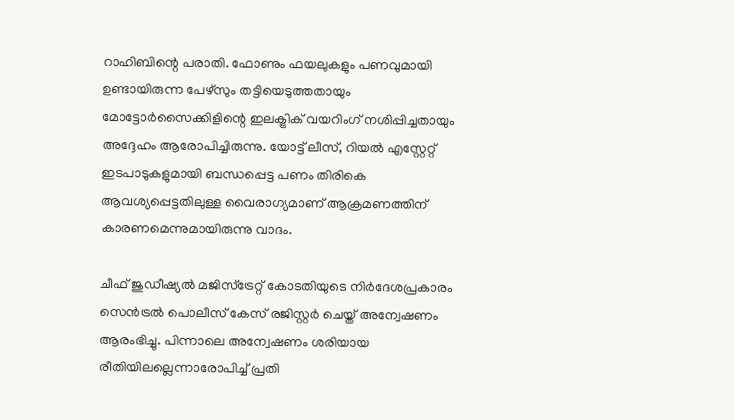റാഹിബിന്റെ പരാതി. ഫോണും ഫയലുകളും പണവുമായി ഉണ്ടായിരുന്ന പേഴ്സും തട്ടിയെടുത്തതായും മോട്ടോർസൈക്കിളിന്റെ ഇലക്ട്രിക് വയറിംഗ് നശിപ്പിച്ചതായും അദ്ദേഹം ആരോപിച്ചിരുന്നു. യോട്ട് ലീസ്, റിയൽ എസ്റ്റേറ്റ് ഇടപാടുകളുമായി ബന്ധപ്പെട്ട പണം തിരികെ ആവശ്യപ്പെട്ടതിലുള്ള വൈരാഗ്യമാണ് ആക്രമണത്തിന് കാരണമെന്നുമായിരുന്നു വാദം.

ചീഫ് ജുഡീഷ്യൽ മജിസ്ട്രേറ്റ് കോടതിയുടെ നിർദേശപ്രകാരം സെൻട്രൽ പൊലീസ് കേസ് രജിസ്റ്റർ ചെയ്ത് അന്വേഷണം ആരംഭിച്ചു. പിന്നാലെ അന്വേഷണം ശരിയായ രീതിയിലല്ലെന്നാരോപിച്ച് പ്രതി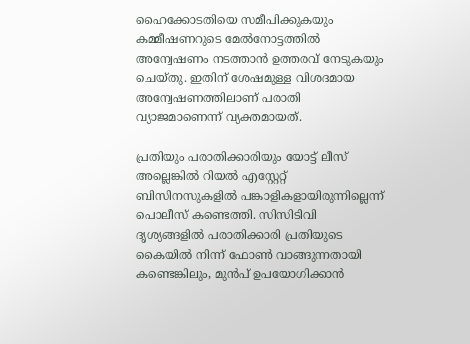ഹൈക്കോടതിയെ സമീപിക്കുകയും കമ്മീഷണറുടെ മേൽനോട്ടത്തിൽ അന്വേഷണം നടത്താൻ ഉത്തരവ് നേടുകയും ചെയ്തു. ഇതിന് ശേഷമുള്ള വിശദമായ അന്വേഷണത്തിലാണ് പരാതി വ്യാജമാണെന്ന് വ്യക്തമായത്.

പ്രതിയും പരാതിക്കാരിയും യോട്ട് ലീസ് അല്ലെങ്കിൽ റിയൽ എസ്റ്റേറ്റ് ബിസിനസുകളിൽ പങ്കാളികളായിരുന്നില്ലെന്ന് പൊലീസ് കണ്ടെത്തി. സിസിടിവി ദൃശ്യങ്ങളിൽ പരാതിക്കാരി പ്രതിയുടെ കൈയിൽ നിന്ന് ഫോൺ വാങ്ങുന്നതായി കണ്ടെങ്കിലും, മുൻപ് ഉപയോഗിക്കാൻ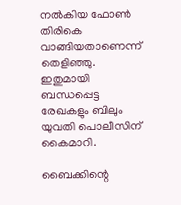നൽകിയ ഫോൺ തിരികെ വാങ്ങിയതാണെന്ന് തെളിഞ്ഞു. ഇതുമായി ബന്ധപ്പെട്ട രേഖകളും ബിലും യുവതി പൊലീസിന് കൈമാറി.

ബൈക്കിന്റെ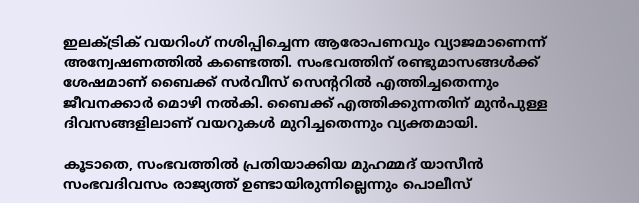ഇലക്ട്രിക് വയറിംഗ് നശിപ്പിച്ചെന്ന ആരോപണവും വ്യാജമാണെന്ന് അന്വേഷണത്തിൽ കണ്ടെത്തി. സംഭവത്തിന് രണ്ടുമാസങ്ങൾക്ക് ശേഷമാണ് ബൈക്ക് സർവീസ് സെന്ററിൽ എത്തിച്ചതെന്നും ജീവനക്കാർ മൊഴി നൽകി. ബൈക്ക് എത്തിക്കുന്നതിന് മുൻപുള്ള ദിവസങ്ങളിലാണ് വയറുകൾ മുറിച്ചതെന്നും വ്യക്തമായി.

കൂടാതെ, സംഭവത്തിൽ പ്രതിയാക്കിയ മുഹമ്മദ് യാസീൻ സംഭവദിവസം രാജ്യത്ത് ഉണ്ടായിരുന്നില്ലെന്നും പൊലീസ്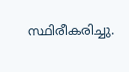സ്ഥിരീകരിച്ചു.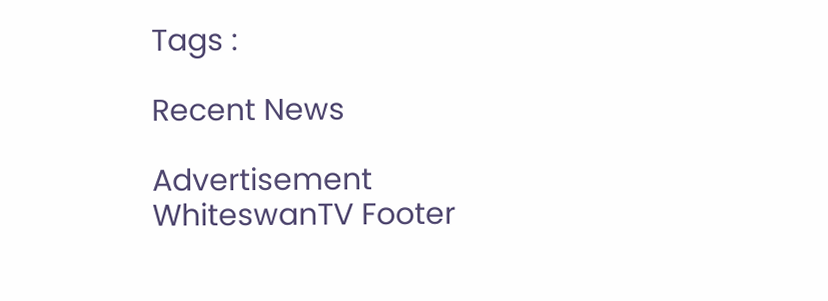Tags :

Recent News

Advertisement
WhiteswanTV Footer